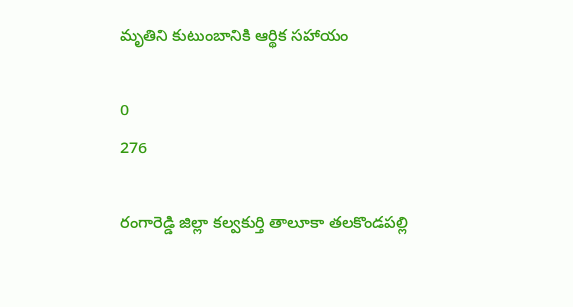మృతిని కుటుంబానికి ఆర్థిక సహాయం

0
276

రంగారెడ్డి జిల్లా కల్వకుర్తి తాలూకా తలకొండపల్లి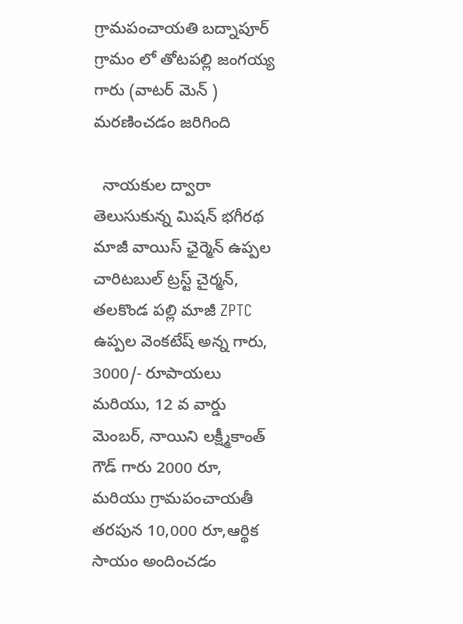గ్రామపంచాయతి బద్నాపూర్ గ్రామం లో తోటపల్లి జంగయ్య గారు (వాటర్ మెన్ ) మరణించడం జరిగింది

  నాయకుల ద్వారా తెలుసుకున్న మిషన్ భగీరథ మాజీ వాయిస్ ఛైర్మెన్ ఉప్పల చారిటబుల్ ట్రస్ట్ చైర్మన్, తలకొండ పల్లి మాజీ ZPTC ఉప్పల వెంకటేష్ అన్న గారు, 3000/- రూపాయలు మరియు, 12 వ వార్డు మెంబర్, నాయిని లక్ష్మీకాంత్ గౌడ్ గారు 2000 రూ, మరియు గ్రామపంచాయతీ తరపున 10,000 రూ,ఆర్థిక సాయం అందించడం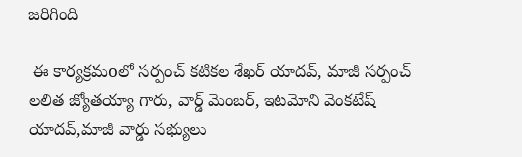జరిగింది

 ఈ కార్యక్రమoలో సర్పంచ్ కటికల శేఖర్ యాదవ్, మాజీ సర్పంచ్ లలిత జ్యోతయ్యా గారు, వార్డ్ మెంబర్, ఇటమోని వెంకటేష్ యాదవ్,మాజీ వార్డు సభ్యులు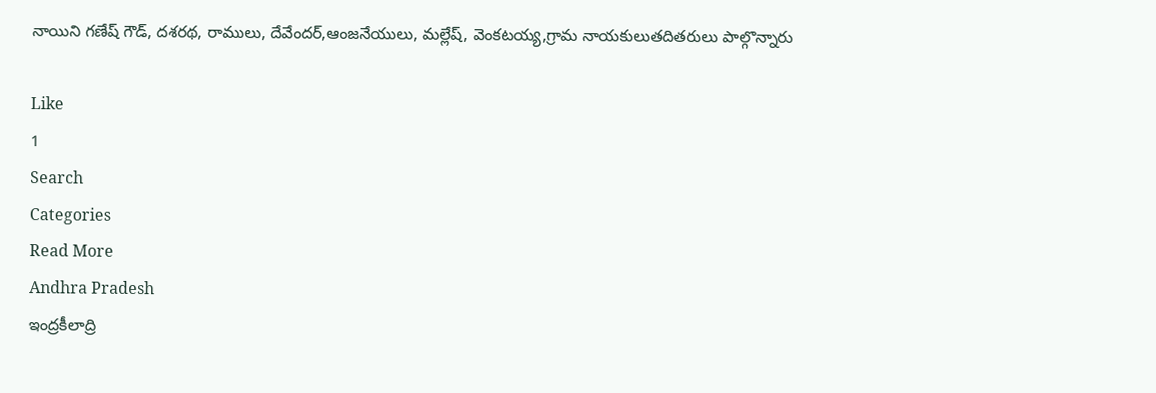నాయిని గణేష్ గౌడ్, దశరథ, రాములు, దేవేందర్,ఆంజనేయులు, మల్లేష్, వెంకటయ్య,గ్రామ నాయకులుతదితరులు పాల్గొన్నారు

Like
1
Search
Categories
Read More
Andhra Pradesh
ఇంద్రకీలాద్రి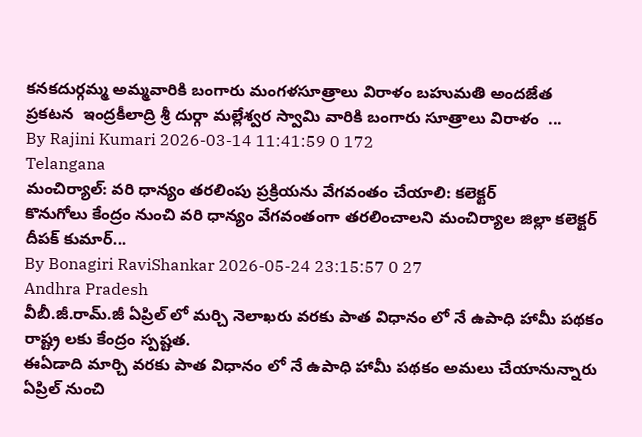కనకదుర్గమ్మ అమ్మవారికి బంగారు మంగళసూత్రాలు విరాళం బహుమతి అందజేత
ప్రకటన  ఇంద్రకీలాద్రి శ్రీ దుర్గా మల్లేశ్వర స్వామి వారికి బంగారు సూత్రాలు విరాళం  ...
By Rajini Kumari 2026-03-14 11:41:59 0 172
Telangana
మంచిర్యాల్: వరి ధాన్యం తరలింపు ప్రక్రియను వేగవంతం చేయాలి: కలెక్టర్
కొనుగోలు కేంద్రం నుంచి వరి ధాన్యం వేగవంతంగా తరలించాలని మంచిర్యాల జిల్లా కలెక్టర్ దీపక్ కుమార్...
By Bonagiri RaviShankar 2026-05-24 23:15:57 0 27
Andhra Pradesh
వీబీ.జీ.రామ్.జీ ఏప్రిల్ లో ‌మర్చి నెలాఖరు వరకు పాత విధానం లో నే ఉపాధి హామీ పథకం రాష్ట్ర లకు కేంద్రం స్పష్టత.
ఈఏడాది మార్చి వరకు పాత విధానం లో నే ఉపాధి హామీ పథకం అమలు చేయానున్నారు ఏప్రిల్ నుంచి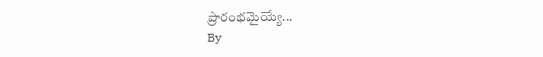ప్రారంభమైయ్యే...
By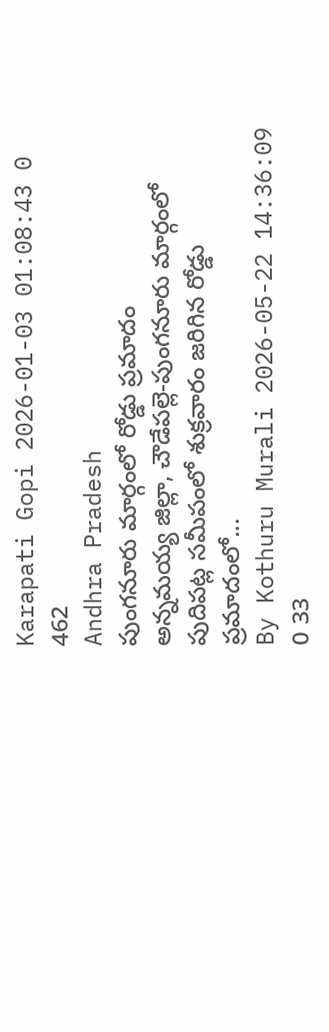Karapati Gopi 2026-01-03 01:08:43 0 462
Andhra Pradesh
పుంగనూరు మార్గంలో రోడ్డు ప్రమాదం
అన్నమయ్య జిల్లా, చౌడేపల్లె-పుంగనూరు మార్గంలో పుదిపట్ల సమీపంలో శుక్రవారం జరిగిన రోడ్డు ప్రమాదంలో...
By Kothuru Murali 2026-05-22 14:36:09 0 33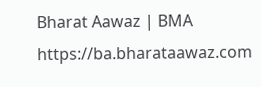Bharat Aawaz | BMA https://ba.bharataawaz.com